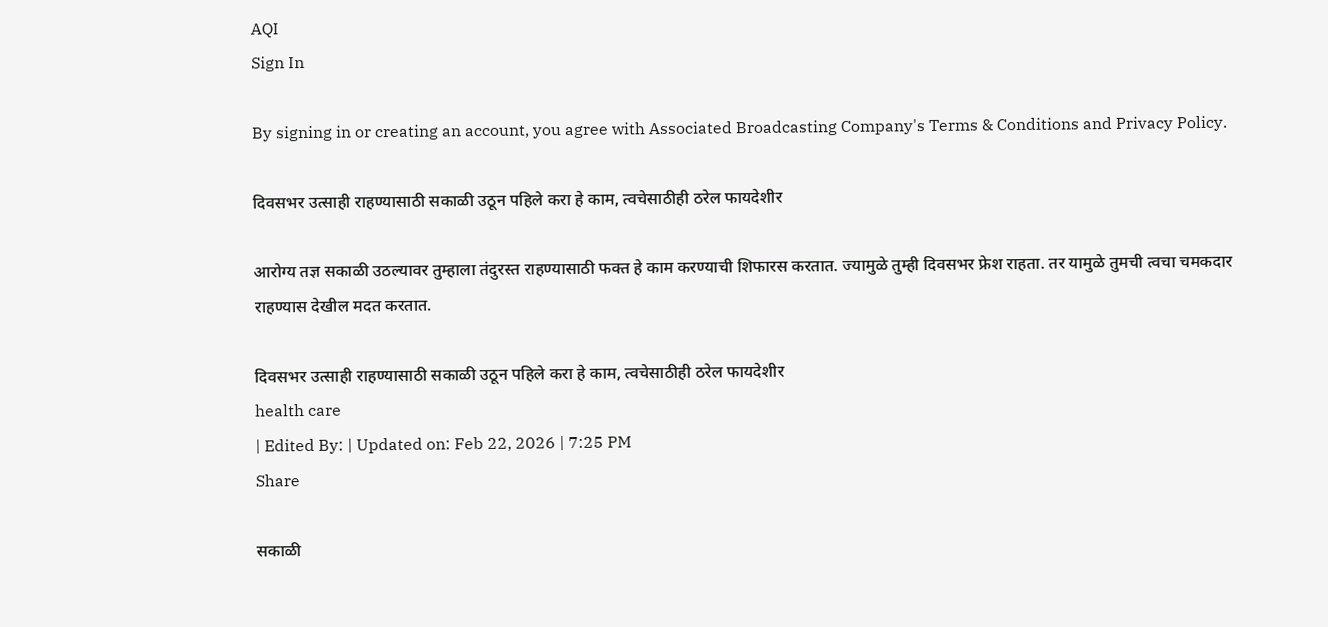AQI
Sign In

By signing in or creating an account, you agree with Associated Broadcasting Company's Terms & Conditions and Privacy Policy.

दिवसभर उत्साही राहण्यासाठी सकाळी उठून पहिले करा हे काम, त्वचेसाठीही ठरेल फायदेशीर

आरोग्य तज्ञ सकाळी उठल्यावर तुम्हाला तंदुरस्त राहण्यासाठी फक्त हे काम करण्याची शिफारस करतात. ज्यामुळे तुम्ही दिवसभर फ्रेश राहता. तर यामुळे तुमची त्वचा चमकदार राहण्यास देखील मदत करतात.

दिवसभर उत्साही राहण्यासाठी सकाळी उठून पहिले करा हे काम, त्वचेसाठीही ठरेल फायदेशीर
health care
| Edited By: | Updated on: Feb 22, 2026 | 7:25 PM
Share

सकाळी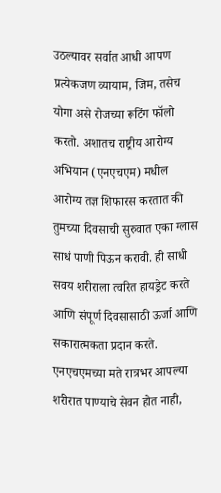उठल्यावर सर्वात आधी आपण प्रत्येकजण व्यायाम, जिम, तसेच योगा असे रोजच्या रूटिंग फॉलो करतो. अशातच राष्ट्रीय आरोग्य अभियान (एनएचएम) मधील आरोग्य तज्ञ शिफारस करतात की तुमच्या दिवसाची सुरुवात एका ग्लास साधं पाणी पिऊन करावी. ही साधी सवय शरीराला त्वरित हायड्रेट करते आणि संपूर्ण दिवसासाठी ऊर्जा आणि सकारात्मकता प्रदान करते. एनएचएमच्या मते रात्रभर आपल्या शरीरात पाण्याचे सेवन होत नाही,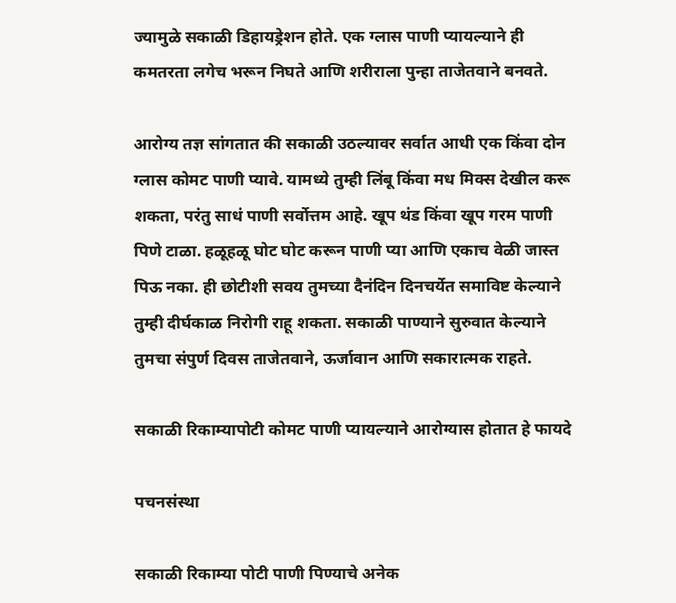ज्यामुळे सकाळी डिहायड्रेशन होते. एक ग्लास पाणी प्यायल्याने ही कमतरता लगेच भरून निघते आणि शरीराला पुन्हा ताजेतवाने बनवते.

आरोग्य तज्ञ सांगतात की सकाळी उठल्यावर सर्वात आधी एक किंवा दोन ग्लास कोमट पाणी प्यावे. यामध्ये तुम्ही लिंबू किंवा मध मिक्स देखील करू शकता, परंतु साधं पाणी सर्वोत्तम आहे. खूप थंड किंवा खूप गरम पाणी पिणे टाळा. हळूहळू घोट घोट करून पाणी प्या आणि एकाच वेळी जास्त पिऊ नका. ही छोटीशी सवय तुमच्या दैनंदिन दिनचर्येत समाविष्ट केल्याने तुम्ही दीर्घकाळ निरोगी राहू शकता. सकाळी पाण्याने सुरुवात केल्याने तुमचा संपुर्ण दिवस ताजेतवाने, ऊर्जावान आणि सकारात्मक राहते.

सकाळी रिकाम्यापोटी कोमट पाणी प्यायल्याने आरोग्यास होतात हे फायदे

पचनसंस्था

सकाळी रिकाम्या पोटी पाणी पिण्याचे अनेक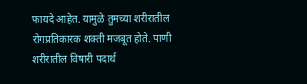फायदे आहेत. यामुळे तुमच्या शरीरातील रोगप्रतिकारक शक्ती मजबूत होते. पाणी शरीरातील विषारी पदार्थ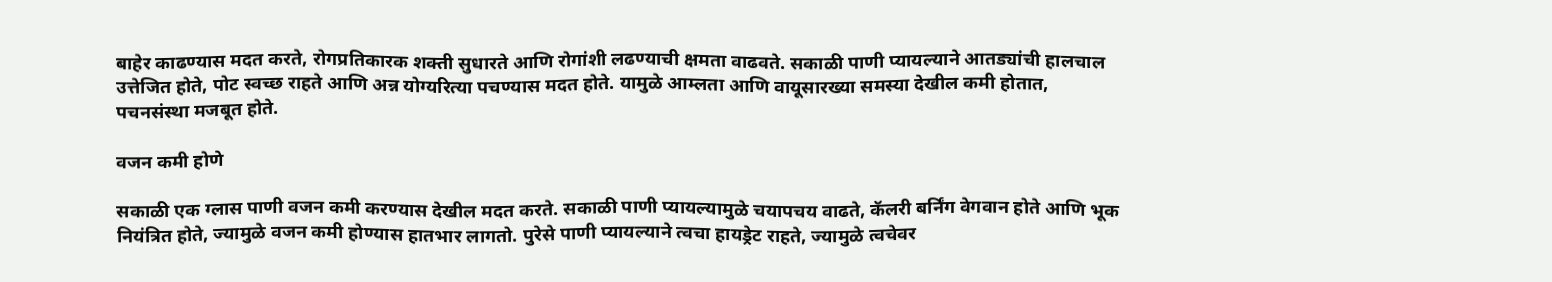बाहेर काढण्यास मदत करते, रोगप्रतिकारक शक्ती सुधारते आणि रोगांशी लढण्याची क्षमता वाढवते. सकाळी पाणी प्यायल्याने आतड्यांची हालचाल उत्तेजित होते, पोट स्वच्छ राहते आणि अन्न योग्यरित्या पचण्यास मदत होते. यामुळे आम्लता आणि वायूसारख्या समस्या देखील कमी होतात, पचनसंस्था मजबूत होते.

वजन कमी होणे

सकाळी एक ग्लास पाणी वजन कमी करण्यास देखील मदत करते. सकाळी पाणी प्यायल्यामुळे चयापचय वाढते, कॅलरी बर्निंग वेगवान होते आणि भूक नियंत्रित होते, ज्यामुळे वजन कमी होण्यास हातभार लागतो. पुरेसे पाणी प्यायल्याने त्वचा हायड्रेट राहते, ज्यामुळे त्वचेवर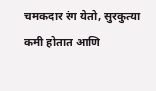चमकदार रंग येतो, सुरकुत्या कमी होतात आणि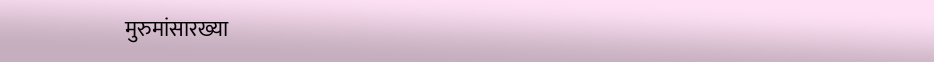मुरुमांसारख्या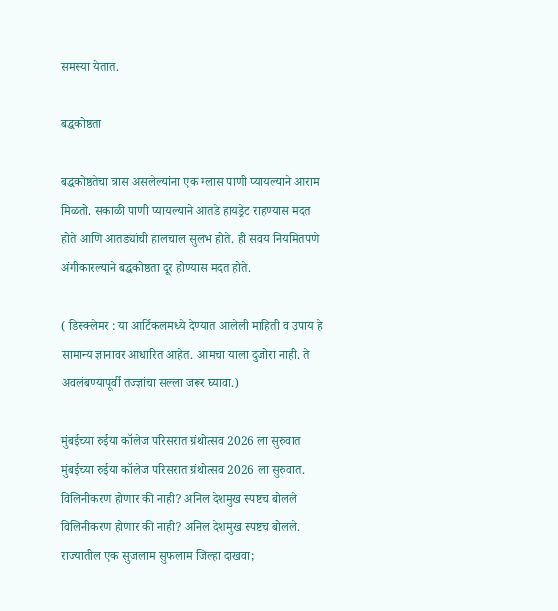समस्या येतात.

बद्धकोष्ठता

बद्धकोष्ठतेचा त्रास असलेल्यांना एक ग्लास पाणी प्यायल्याने आराम मिळतो. सकाळी पाणी प्यायल्याने आतडे हायड्रेट राहण्यास मदत होते आणि आतड्यांची हालचाल सुलभ होते. ही सवय नियमितपणे अंगीकारल्याने बद्धकोष्ठता दूर होण्यास मदत होते.

( डिस्क्लेमर : या आर्टिकलमध्ये देण्यात आलेली माहिती व उपाय हे सामान्य ज्ञानावर आधारित आहेत. आमचा याला दुजोरा नाही. ते अवलंबण्यापूर्वी तज्ज्ञांचा सल्ला जरूर घ्यावा.)

मुंबईच्या रुईया कॉलेज परिसरात ग्रंथोत्सव 2026 ला सुरुवात
मुंबईच्या रुईया कॉलेज परिसरात ग्रंथोत्सव 2026 ला सुरुवात.
विलिनीकरण होणार की नाही? अनिल देशमुख स्पष्टच बोलले
विलिनीकरण होणार की नाही? अनिल देशमुख स्पष्टच बोलले.
राज्यातील एक सुजलाम सुफलाम जिल्हा दाखवा;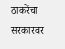ठाकरेंचा सरकारवर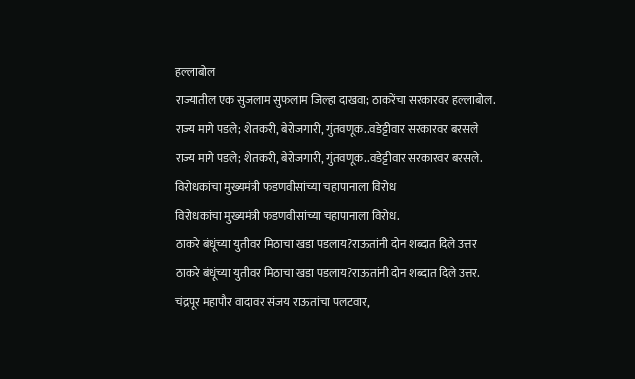हल्लाबोल
राज्यातील एक सुजलाम सुफलाम जिल्हा दाखवा; ठाकरेंचा सरकारवर हल्लाबोल.
राज्य मागे पडले; शेतकरी, बेरोजगारी, गुंतवणूक..वडेट्टीवार सरकारवर बरसले
राज्य मागे पडले; शेतकरी, बेरोजगारी, गुंतवणूक..वडेट्टीवार सरकारवर बरसले.
विरोधकांचा मुख्यमंत्री फडणवीसांच्या चहापानाला विरोध
विरोधकांचा मुख्यमंत्री फडणवीसांच्या चहापानाला विरोध.
ठाकरे बंधूंच्या युतीवर मिठाचा खडा पडलाय?राऊतांनी दोन शब्दात दिले उत्तर
ठाकरे बंधूंच्या युतीवर मिठाचा खडा पडलाय?राऊतांनी दोन शब्दात दिले उत्तर.
चंद्रपूर महापौर वादावर संजय राऊतांचा पलटवार,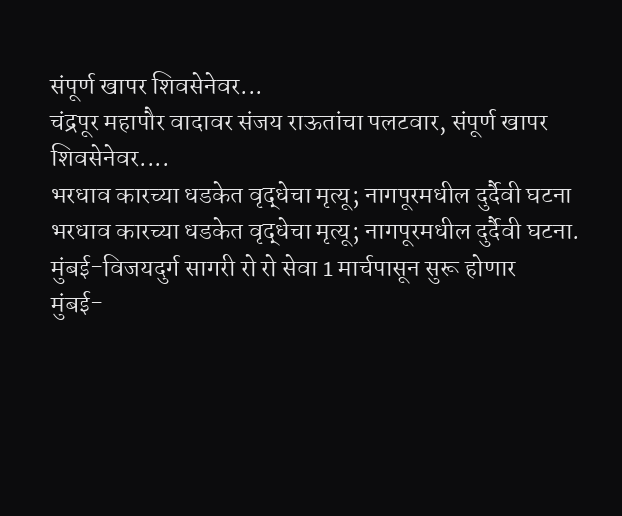संपूर्ण खापर शिवसेनेवर...
चंद्रपूर महापौर वादावर संजय राऊतांचा पलटवार, संपूर्ण खापर शिवसेनेवर....
भरधाव कारच्या धडकेत वृद्धेचा मृत्यू; नागपूरमधील दुर्दैवी घटना
भरधाव कारच्या धडकेत वृद्धेचा मृत्यू; नागपूरमधील दुर्दैवी घटना.
मुंबई-विजयदुर्ग सागरी रो रो सेवा 1 मार्चपासून सुरू होणार
मुंबई-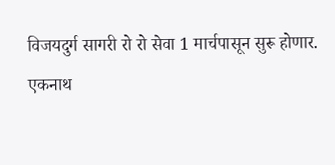विजयदुर्ग सागरी रो रो सेवा 1 मार्चपासून सुरू होणार.
एकनाथ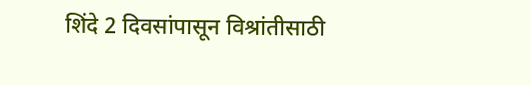शिंदे 2 दिवसांपासून विश्रांतीसाठी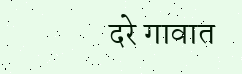दरे गावात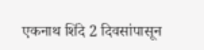एकनाथ शिंदे 2 दिवसांपासून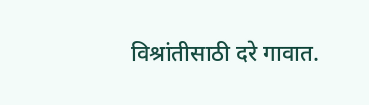विश्रांतीसाठी दरे गावात.